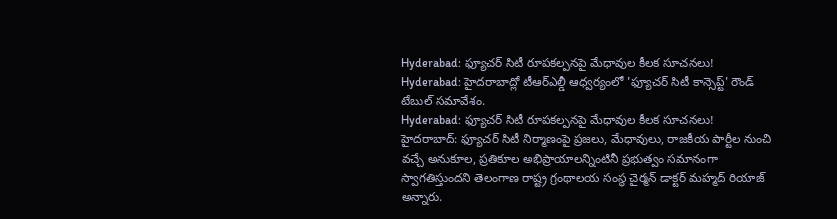Hyderabad: ఫ్యూచర్ సిటీ రూపకల్పనపై మేధావుల కీలక సూచనలు!
Hyderabad: హైదరాబాద్లో టీఆర్ఎల్డీ ఆధ్వర్యంలో 'ఫ్యూచర్ సిటీ కాన్సెప్ట్' రౌండ్ టేబుల్ సమావేశం.
Hyderabad: ఫ్యూచర్ సిటీ రూపకల్పనపై మేధావుల కీలక సూచనలు!
హైదరాబాద్: ఫ్యూచర్ సిటీ నిర్మాణంపై ప్రజలు, మేధావులు, రాజకీయ పార్టీల నుంచి వచ్చే అనుకూల, ప్రతికూల అభిప్రాయాలన్నింటినీ ప్రభుత్వం సమానంగా స్వాగతిస్తుందని తెలంగాణ రాష్ట్ర గ్రంథాలయ సంస్థ చైర్మన్ డాక్టర్ మహ్మద్ రియాజ్ అన్నారు.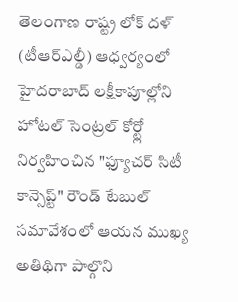తెలంగాణ రాష్ట్ర లోక్ దళ్ (టీఆర్ఎల్డీ) ఆధ్వర్యంలో హైదరాబాద్ లక్షీకాపూల్లోని హోటల్ సెంట్రల్ కోర్ట్లో నిర్వహించిన "ఫ్యూచర్ సిటీ కాన్సెప్ట్" రౌండ్ టేబుల్ సమావేశంలో ఆయన ముఖ్య అతిథిగా పాల్గొని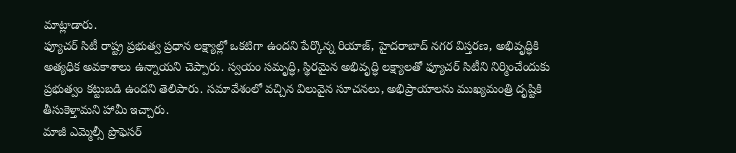మాట్లాడారు.
ఫ్యూచర్ సిటీ రాష్ట్ర ప్రభుత్వ ప్రధాన లక్ష్యాల్లో ఒకటిగా ఉందని పేర్కొన్న రియాజ్, హైదరాబాద్ నగర విస్తరణ, అభివృద్ధికి అత్యధిక అవకాశాలు ఉన్నాయని చెప్పారు. స్వయం సమృద్ధి, స్థిరమైన అభివృద్ధి లక్ష్యాలతో ఫ్యూచర్ సిటీని నిర్మించేందుకు ప్రభుత్వం కట్టుబడి ఉందని తెలిపారు. సమావేశంలో వచ్చిన విలువైన సూచనలు, అభిప్రాయాలను ముఖ్యమంత్రి దృష్టికి తీసుకెళ్తామని హామీ ఇచ్చారు.
మాజీ ఎమ్మెల్సీ ప్రొఫెసర్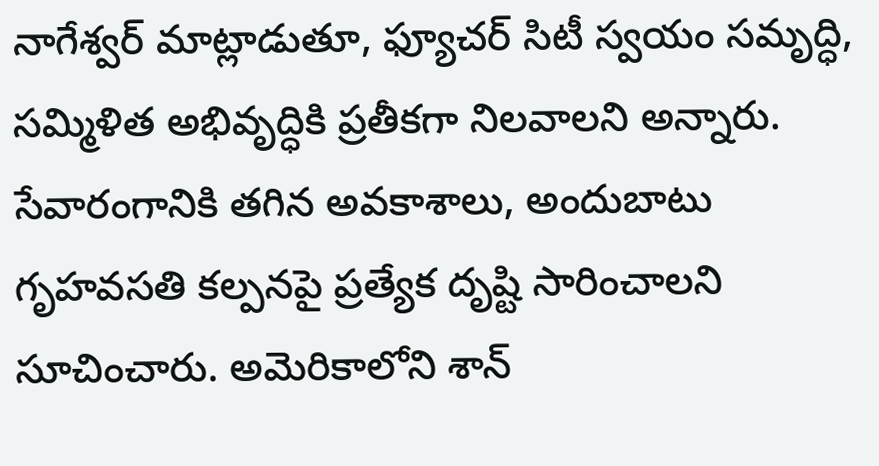నాగేశ్వర్ మాట్లాడుతూ, ఫ్యూచర్ సిటీ స్వయం సమృద్ధి, సమ్మిళిత అభివృద్ధికి ప్రతీకగా నిలవాలని అన్నారు. సేవారంగానికి తగిన అవకాశాలు, అందుబాటు గృహవసతి కల్పనపై ప్రత్యేక దృష్టి సారించాలని సూచించారు. అమెరికాలోని శాన్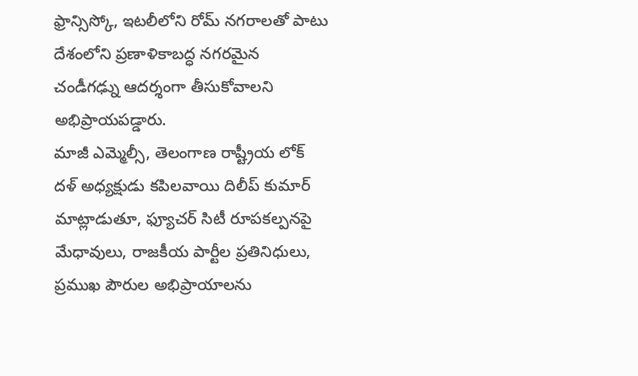ఫ్రాన్సిస్కో, ఇటలీలోని రోమ్ నగరాలతో పాటు దేశంలోని ప్రణాళికాబద్ధ నగరమైన చండీగఢ్ను ఆదర్శంగా తీసుకోవాలని అభిప్రాయపడ్డారు.
మాజీ ఎమ్మెల్సీ, తెలంగాణ రాష్ట్రీయ లోక్ దళ్ అధ్యక్షుడు కపిలవాయి దిలీప్ కుమార్ మాట్లాడుతూ, ఫ్యూచర్ సిటీ రూపకల్పనపై మేధావులు, రాజకీయ పార్టీల ప్రతినిధులు, ప్రముఖ పౌరుల అభిప్రాయాలను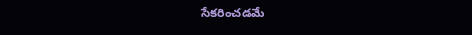సేకరించడమే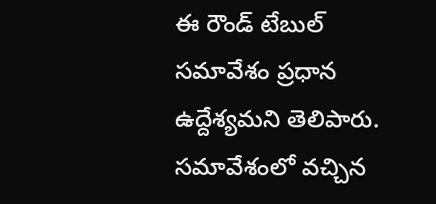ఈ రౌండ్ టేబుల్ సమావేశం ప్రధాన ఉద్దేశ్యమని తెలిపారు. సమావేశంలో వచ్చిన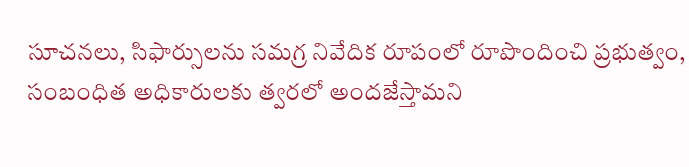సూచనలు, సిఫార్సులను సమగ్ర నివేదిక రూపంలో రూపొందించి ప్రభుత్వం, సంబంధిత అధికారులకు త్వరలో అందజేస్తామని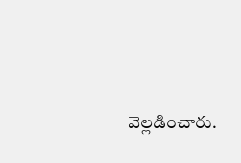వెల్లడించారు.